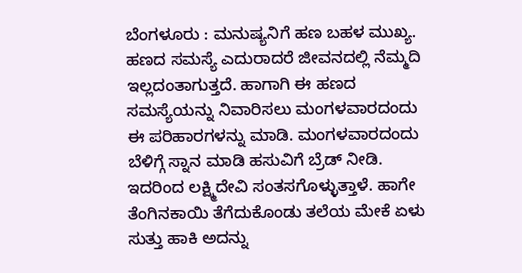ಬೆಂಗಳೂರು : ಮನುಷ್ಯನಿಗೆ ಹಣ ಬಹಳ ಮುಖ್ಯ. ಹಣದ ಸಮಸ್ಯೆ ಎದುರಾದರೆ ಜೀವನದಲ್ಲಿ ನೆಮ್ಮದಿ ಇಲ್ಲದಂತಾಗುತ್ತದೆ. ಹಾಗಾಗಿ ಈ ಹಣದ ಸಮಸ್ಯೆಯನ್ನು ನಿವಾರಿಸಲು ಮಂಗಳವಾರದಂದು ಈ ಪರಿಹಾರಗಳನ್ನು ಮಾಡಿ. ಮಂಗಳವಾರದಂದು ಬೆಳಿಗ್ಗೆ ಸ್ನಾನ ಮಾಡಿ ಹಸುವಿಗೆ ಬ್ರೆಡ್ ನೀಡಿ. ಇದರಿಂದ ಲಕ್ಷ್ಮಿದೇವಿ ಸಂತಸಗೊಳ್ಳುತ್ತಾಳೆ. ಹಾಗೇ ತೆಂಗಿನಕಾಯಿ ತೆಗೆದುಕೊಂಡು ತಲೆಯ ಮೇಕೆ ಏಳು ಸುತ್ತು ಹಾಕಿ ಅದನ್ನು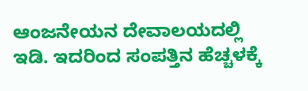ಆಂಜನೇಯನ ದೇವಾಲಯದಲ್ಲಿ ಇಡಿ. ಇದರಿಂದ ಸಂಪತ್ತಿನ ಹೆಚ್ಚಳಕ್ಕೆ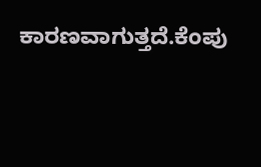ಕಾರಣವಾಗುತ್ತದೆ.ಕೆಂಪು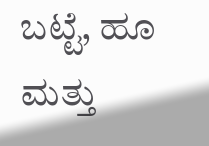ಬಟ್ಟೆ, ಹೂ ಮತ್ತು